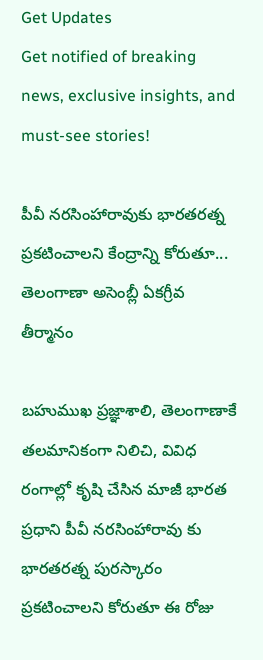Get Updates
Get notified of breaking news, exclusive insights, and must-see stories!

పీవీ నరసింహారావుకు భారతరత్న ప్రకటించాలని కేంద్రాన్ని కోరుతూ... తెలంగాణా అసెంబ్లీ ఏకగ్రీవ తీర్మానం

బహుముఖ ప్రజ్ఞాశాలి, తెలంగాణాకే తలమానికంగా నిలిచి, వివిధ రంగాల్లో కృషి చేసిన మాజీ భారత ప్రధాని పీవీ నరసింహారావు కు భారతరత్న పురస్కారం ప్రకటించాలని కోరుతూ ఈ రోజు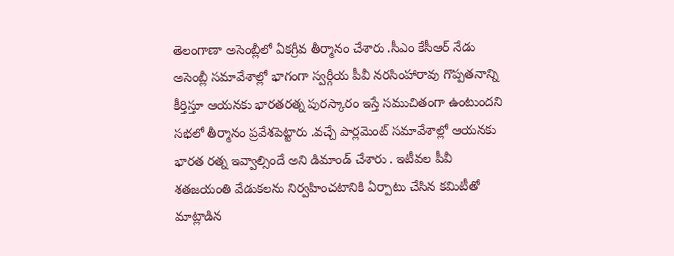తెలంగాణా అసెంబ్లీలో ఏకగ్రీవ తీర్మానం చేశారు .సీఎం కేసీఆర్ నేడు అసెంబ్లీ సమావేశాల్లో భాగంగా స్వర్గీయ పీవీ నరసింహారావు గొప్పతనాన్ని కీర్తిస్తూ ఆయనకు భారతరత్న పురస్కారం ఇస్తే సముచితంగా ఉంటుందని సభలో తీర్మానం ప్రవేశపెట్టారు .వచ్చే పార్లమెంట్ సమావేశాల్లో ఆయనకు భారత రత్న ఇవ్వాల్సిందే అని డిమాండ్ చేశారు . ఇటీవల పీవీ శతజయంతి వేడుకలను నిర్వహించటానికి ఏర్పాటు చేసిన కమిటీతో మాట్లాడిన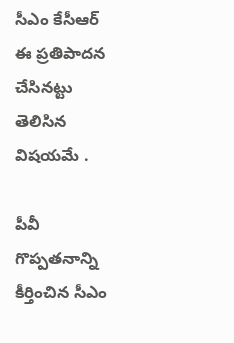సీఎం కేసీఆర్ ఈ ప్రతిపాదన చేసినట్టు తెలిసిన విషయమే .

పీవీ గొప్పతనాన్ని కీర్తించిన సీఎం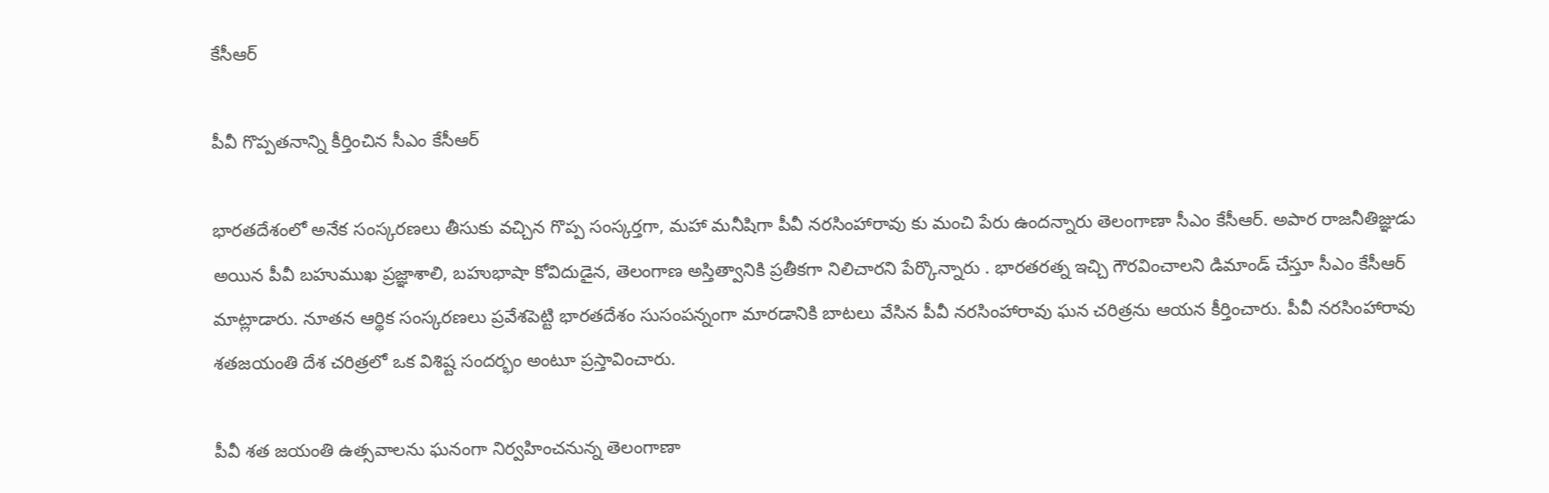కేసీఆర్

పీవీ గొప్పతనాన్ని కీర్తించిన సీఎం కేసీఆర్

భారతదేశంలో అనేక సంస్కరణలు తీసుకు వచ్చిన గొప్ప సంస్కర్తగా, మహా మనీషిగా పీవీ నరసింహారావు కు మంచి పేరు ఉందన్నారు తెలంగాణా సీఎం కేసీఆర్. అపార రాజనీతిజ్ఞుడు అయిన పీవీ బహుముఖ ప్రజ్ఞాశాలి, బహుభాషా కోవిదుడైన, తెలంగాణ అస్తిత్వానికి ప్రతీకగా నిలిచారని పేర్కొన్నారు . భారతరత్న ఇచ్చి గౌరవించాలని డిమాండ్ చేస్తూ సీఎం కేసీఆర్ మాట్లాడారు. నూతన ఆర్థిక సంస్కరణలు ప్రవేశపెట్టి భారతదేశం సుసంపన్నంగా మారడానికి బాటలు వేసిన పీవీ నరసింహారావు ఘన చరిత్రను ఆయన కీర్తించారు. పీవీ నరసింహారావు శతజయంతి దేశ చరిత్రలో ఒక విశిష్ట సందర్భం అంటూ ప్రస్తావించారు.

పీవీ శత జయంతి ఉత్సవాలను ఘనంగా నిర్వహించనున్న తెలంగాణా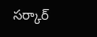సర్కార్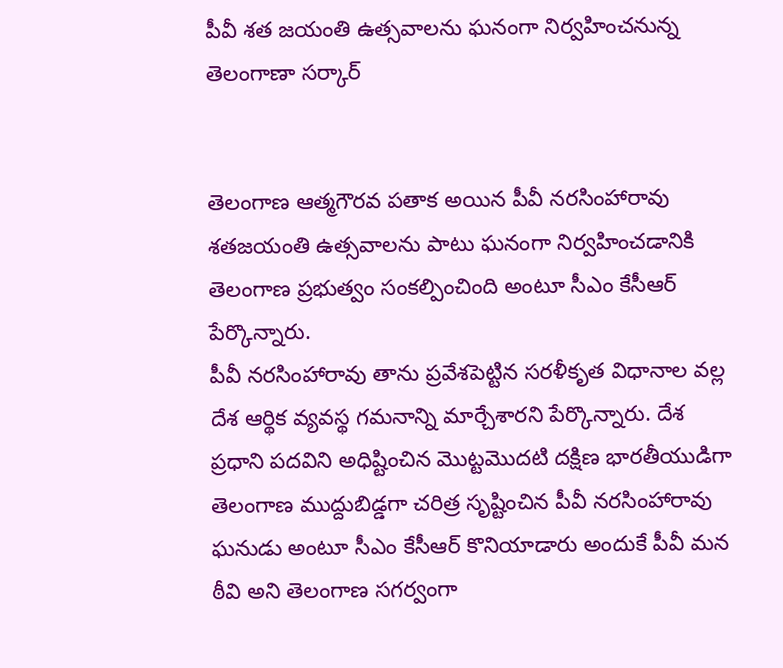పీవీ శత జయంతి ఉత్సవాలను ఘనంగా నిర్వహించనున్న తెలంగాణా సర్కార్


తెలంగాణ ఆత్మగౌరవ పతాక అయిన పీవీ నరసింహారావు శతజయంతి ఉత్సవాలను పాటు ఘనంగా నిర్వహించడానికి తెలంగాణ ప్రభుత్వం సంకల్పించింది అంటూ సీఎం కేసీఆర్ పేర్కొన్నారు.
పీవీ నరసింహారావు తాను ప్రవేశపెట్టిన సరళీకృత విధానాల వల్ల దేశ ఆర్థిక వ్యవస్థ గమనాన్ని మార్చేశారని పేర్కొన్నారు. దేశ ప్రధాని పదవిని అధిష్టించిన మొట్టమొదటి దక్షిణ భారతీయుడిగా తెలంగాణ ముద్దుబిడ్డగా చరిత్ర సృష్టించిన పీవీ నరసింహారావు ఘనుడు అంటూ సీఎం కేసీఆర్ కొనియాడారు అందుకే పీవీ మన ఠీవి అని తెలంగాణ సగర్వంగా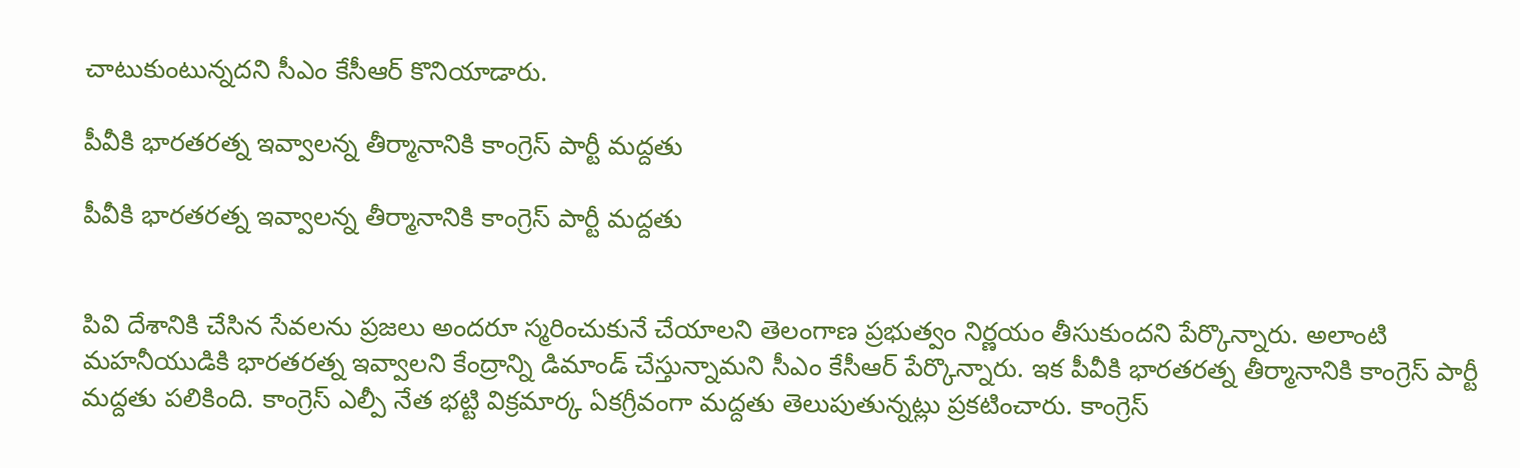చాటుకుంటున్నదని సీఎం కేసీఆర్ కొనియాడారు.

పీవీకి భారతరత్న ఇవ్వాలన్న తీర్మానానికి కాంగ్రెస్ పార్టీ మద్దతు

పీవీకి భారతరత్న ఇవ్వాలన్న తీర్మానానికి కాంగ్రెస్ పార్టీ మద్దతు


పివి దేశానికి చేసిన సేవలను ప్రజలు అందరూ స్మరించుకునే చేయాలని తెలంగాణ ప్రభుత్వం నిర్ణయం తీసుకుందని పేర్కొన్నారు. అలాంటి మహనీయుడికి భారతరత్న ఇవ్వాలని కేంద్రాన్ని డిమాండ్ చేస్తున్నామని సీఎం కేసీఆర్ పేర్కొన్నారు. ఇక పీవీకి భారతరత్న తీర్మానానికి కాంగ్రెస్ పార్టీ మద్దతు పలికింది. కాంగ్రెస్ ఎల్పీ నేత భట్టి విక్రమార్క ఏకగ్రీవంగా మద్దతు తెలుపుతున్నట్లు ప్రకటించారు. కాంగ్రెస్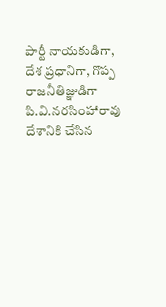పార్టీ నాయకుడిగా, దేశ ప్రధానిగా, గొప్ప రాజనీతిజ్ఞుడిగా పి.వి.నరసింహారావు దేశానికి చేసిన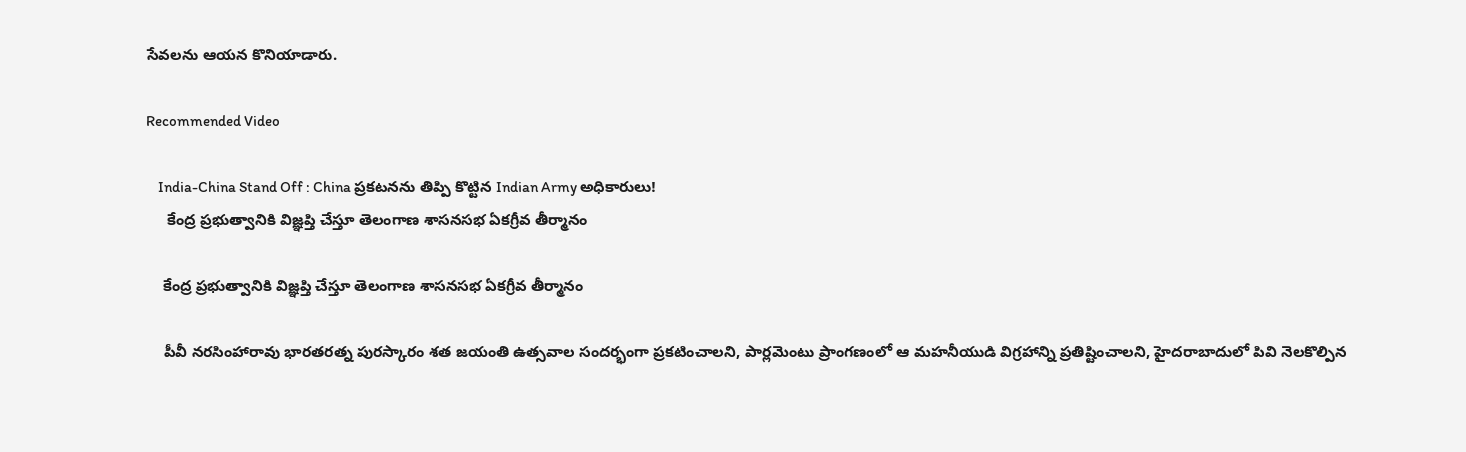సేవలను ఆయన కొనియాడారు.

Recommended Video

    India-China Stand Off : China ప్రకటనను తిప్పి కొట్టిన Indian Army అధికారులు!
     కేంద్ర ప్రభుత్వానికి విజ్ఞప్తి చేస్తూ తెలంగాణ శాసనసభ ఏకగ్రీవ తీర్మానం

    కేంద్ర ప్రభుత్వానికి విజ్ఞప్తి చేస్తూ తెలంగాణ శాసనసభ ఏకగ్రీవ తీర్మానం

    పీవీ నరసింహారావు భారతరత్న పురస్కారం శత జయంతి ఉత్సవాల సందర్భంగా ప్రకటించాలని, పార్లమెంటు ప్రాంగణంలో ఆ మహనీయుడి విగ్రహాన్ని ప్రతిష్టించాలని, హైదరాబాదులో పివి నెలకొల్పిన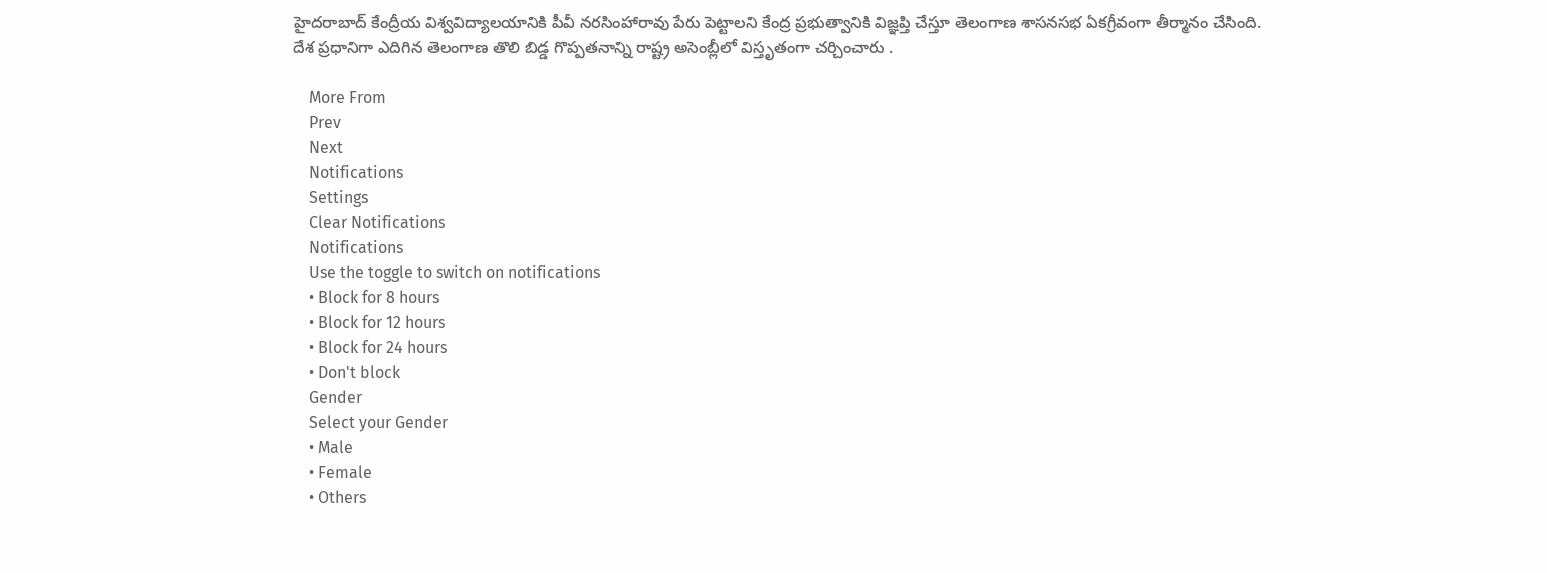హైదరాబాద్ కేంద్రీయ విశ్వవిద్యాలయానికి పీవీ నరసింహారావు పేరు పెట్టాలని కేంద్ర ప్రభుత్వానికి విజ్ఞప్తి చేస్తూ తెలంగాణ శాసనసభ ఏకగ్రీవంగా తీర్మానం చేసింది. దేశ ప్రధానిగా ఎదిగిన తెలంగాణ తొలి బిడ్డ గొప్పతనాన్ని రాష్ట్ర అసెంబ్లీలో విస్తృతంగా చర్చించారు .

    More From
    Prev
    Next
    Notifications
    Settings
    Clear Notifications
    Notifications
    Use the toggle to switch on notifications
    • Block for 8 hours
    • Block for 12 hours
    • Block for 24 hours
    • Don't block
    Gender
    Select your Gender
    • Male
    • Female
    • Others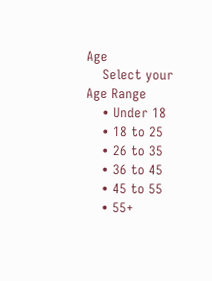Age
    Select your Age Range
    • Under 18
    • 18 to 25
    • 26 to 35
    • 36 to 45
    • 45 to 55
    • 55+